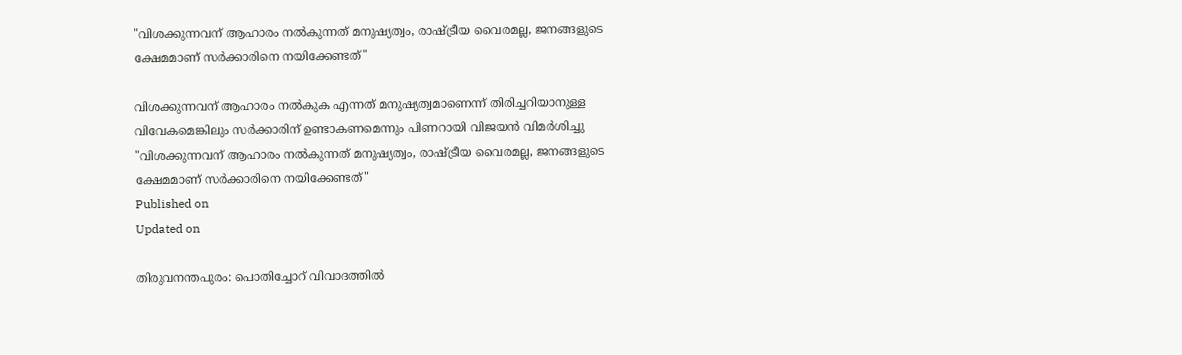"വിശക്കുന്നവന് ആഹാരം നൽകുന്നത് മനുഷ്യത്വം, രാഷ്ട്രീയ വൈരമല്ല, ജനങ്ങളുടെ ക്ഷേമമാണ് സർക്കാരിനെ നയിക്കേണ്ടത്"

വിശക്കുന്നവന് ആഹാരം നൽകുക എന്നത് മനുഷ്യത്വമാണെന്ന് തിരിച്ചറിയാനുള്ള വിവേകമെങ്കിലും സർക്കാരിന് ഉണ്ടാകണമെന്നും പിണറായി വിജയൻ വിമർശിച്ചു
"വിശക്കുന്നവന് ആഹാരം നൽകുന്നത് മനുഷ്യത്വം, രാഷ്ട്രീയ വൈരമല്ല, ജനങ്ങളുടെ ക്ഷേമമാണ് സർക്കാരിനെ നയിക്കേണ്ടത്"
Published on
Updated on

തിരുവനന്തപുരം: പൊതിച്ചോറ് വിവാദത്തിൽ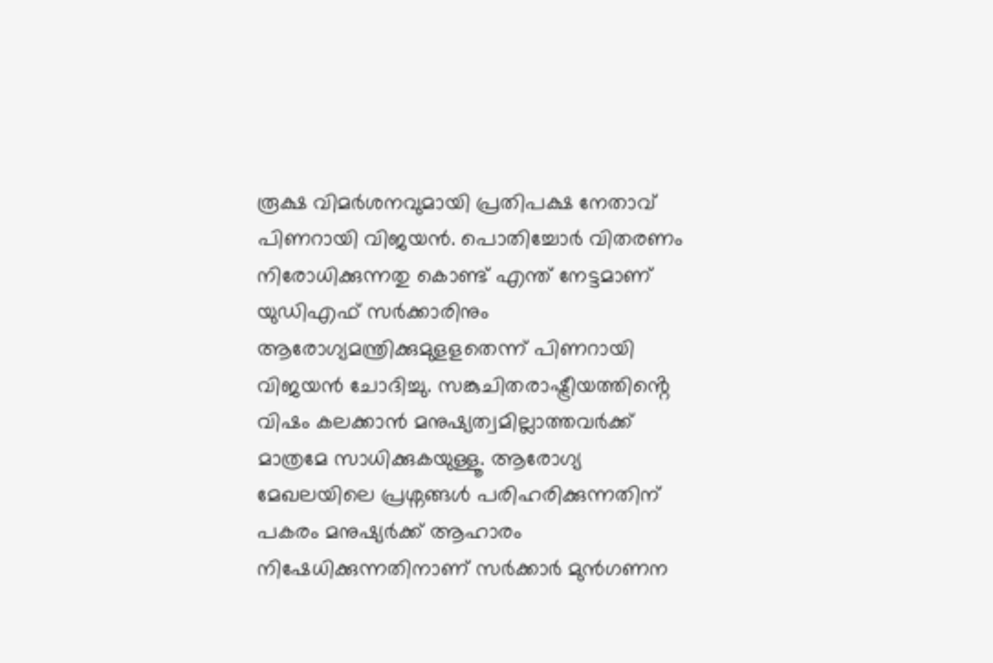രൂക്ഷ വിമർശനവുമായി പ്രതിപക്ഷ നേതാവ് പിണറായി വിജയൻ. പൊതിച്ചോർ വിതരണം നിരോധിക്കുന്നതു കൊണ്ട് എന്ത് നേട്ടമാണ് യുഡിഎഫ് സർക്കാരിനും ആരോഗ്യമന്ത്രിക്കുമുളളതെന്ന് പിണറായി വിജയൻ ചോദിച്ചു. സങ്കുചിതരാഷ്ട്രീയത്തിൻ്റെ വിഷം കലക്കാൻ മനുഷ്യത്വമില്ലാത്തവർക്ക് മാത്രമേ സാധിക്കുകയുള്ളൂ. ആരോഗ്യ മേഖലയിലെ പ്രശ്നങ്ങൾ പരിഹരിക്കുന്നതിന് പകരം മനുഷ്യർക്ക് ആഹാരം നിഷേധിക്കുന്നതിനാണ് സർക്കാർ മുൻഗണന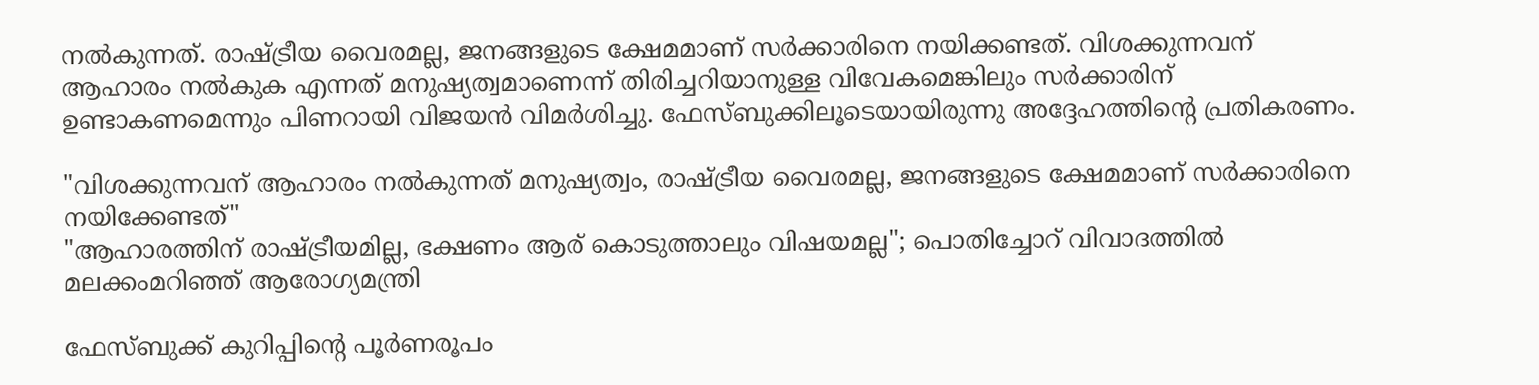നൽകുന്നത്. രാഷ്ട്രീയ വൈരമല്ല, ജനങ്ങളുടെ ക്ഷേമമാണ് സർക്കാരിനെ നയിക്കണ്ടത്. വിശക്കുന്നവന് ആഹാരം നൽകുക എന്നത് മനുഷ്യത്വമാണെന്ന് തിരിച്ചറിയാനുള്ള വിവേകമെങ്കിലും സർക്കാരിന് ഉണ്ടാകണമെന്നും പിണറായി വിജയൻ വിമർശിച്ചു. ഫേസ്ബുക്കിലൂടെയായിരുന്നു അദ്ദേഹത്തിന്റെ പ്രതികരണം.

"വിശക്കുന്നവന് ആഹാരം നൽകുന്നത് മനുഷ്യത്വം, രാഷ്ട്രീയ വൈരമല്ല, ജനങ്ങളുടെ ക്ഷേമമാണ് സർക്കാരിനെ നയിക്കേണ്ടത്"
"ആഹാരത്തിന് രാഷ്ട്രീയമില്ല, ഭക്ഷണം ആര് കൊടുത്താലും വിഷയമല്ല"; പൊതിച്ചോറ് വിവാദത്തില്‍ മലക്കംമറിഞ്ഞ് ആരോഗ്യമന്ത്രി

ഫേസ്ബുക്ക് കുറിപ്പിന്റെ പൂർണരൂപം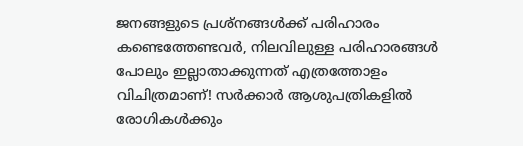ജനങ്ങളുടെ പ്രശ്നങ്ങൾക്ക് പരിഹാരം കണ്ടെത്തേണ്ടവർ, നിലവിലുള്ള പരിഹാരങ്ങൾ പോലും ഇല്ലാതാക്കുന്നത് എത്രത്തോളം വിചിത്രമാണ്! സർക്കാർ ആശുപത്രികളിൽ രോഗികൾക്കും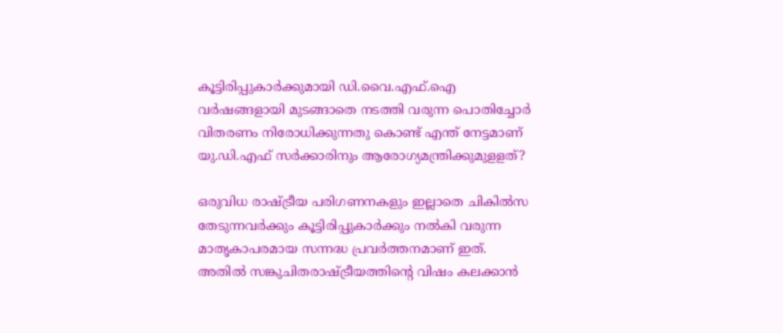കൂട്ടിരിപ്പുകാർക്കുമായി ഡി.വൈ.എഫ്.ഐ വർഷങ്ങളായി മുടങ്ങാതെ നടത്തി വരുന്ന പൊതിച്ചോർ വിതരണം നിരോധിക്കുന്നതു കൊണ്ട് എന്ത് നേട്ടമാണ് യു.ഡി.എഫ് സർക്കാരിനും ആരോഗ്യമന്ത്രിക്കുമുളളത്?

ഒരുവിധ രാഷ്ട്രീയ പരിഗണനകളും ഇല്ലാതെ ചികിൽസ തേടുന്നവർക്കും കൂട്ടിരിപ്പുകാർക്കും നൽകി വരുന്ന മാതൃകാപരമായ സന്നദ്ധ പ്രവർത്തനമാണ് ഇത്. അതിൽ സങ്കുചിതരാഷ്ട്രീയത്തിൻ്റെ വിഷം കലക്കാൻ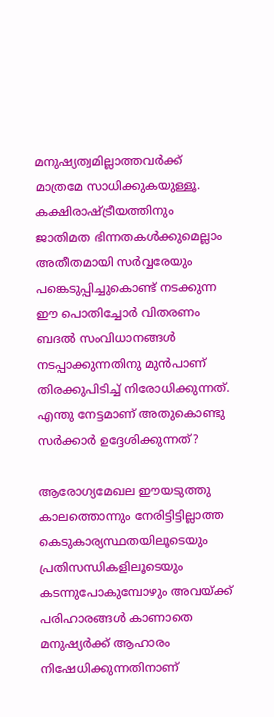മനുഷ്യത്വമില്ലാത്തവർക്ക് മാത്രമേ സാധിക്കുകയുള്ളൂ. കക്ഷിരാഷ്ട്രീയത്തിനും ജാതിമത ഭിന്നതകൾക്കുമെല്ലാം അതീതമായി സർവ്വരേയും പങ്കെടുപ്പിച്ചുകൊണ്ട് നടക്കുന്ന ഈ പൊതിച്ചോർ വിതരണം ബദൽ സംവിധാനങ്ങൾ നടപ്പാക്കുന്നതിനു മുൻപാണ് തിരക്കുപിടിച്ച് നിരോധിക്കുന്നത്. എന്തു നേട്ടമാണ് അതുകൊണ്ടു സർക്കാർ ഉദ്ദേശിക്കുന്നത്?

ആരോഗ്യമേഖല ഈയടുത്തു കാലത്തൊന്നും നേരിട്ടിട്ടില്ലാത്ത കെടുകാര്യസ്ഥതയിലൂടെയും പ്രതിസന്ധികളിലൂടെയും കടന്നുപോകുമ്പോഴും അവയ്ക്ക് പരിഹാരങ്ങൾ കാണാതെ മനുഷ്യർക്ക് ആഹാരം നിഷേധിക്കുന്നതിനാണ്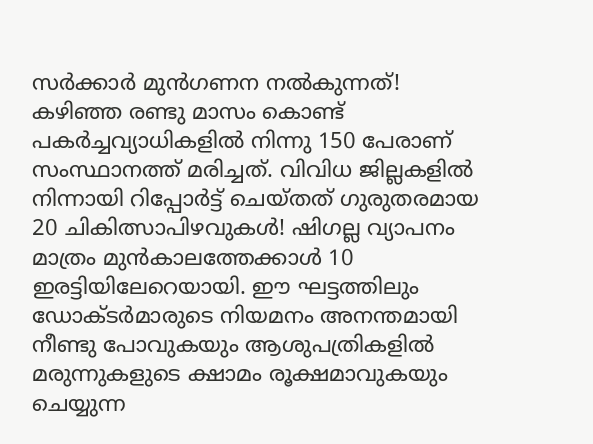സർക്കാർ മുൻഗണന നൽകുന്നത്! കഴിഞ്ഞ രണ്ടു മാസം കൊണ്ട് പകർച്ചവ്യാധികളിൽ നിന്നു 150 പേരാണ് സംസ്ഥാനത്ത് മരിച്ചത്. വിവിധ ജില്ലകളിൽ നിന്നായി റിപ്പോർട്ട് ചെയ്തത് ഗുരുതരമായ 20 ചികിത്സാപിഴവുകൾ! ഷിഗല്ല വ്യാപനം മാത്രം മുൻകാലത്തേക്കാൾ 10 ഇരട്ടിയിലേറെയായി. ഈ ഘട്ടത്തിലും ഡോക്ടർമാരുടെ നിയമനം അനന്തമായി നീണ്ടു പോവുകയും ആശുപത്രികളിൽ മരുന്നുകളുടെ ക്ഷാമം രൂക്ഷമാവുകയും ചെയ്യുന്ന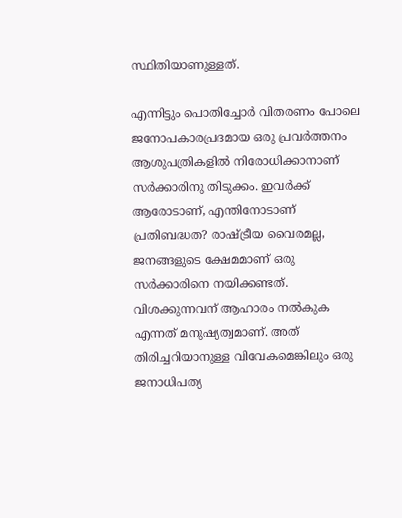സ്ഥിതിയാണുള്ളത്.

എന്നിട്ടും പൊതിച്ചോർ വിതരണം പോലെ ജനോപകാരപ്രദമായ ഒരു പ്രവർത്തനം ആശുപത്രികളിൽ നിരോധിക്കാനാണ് സർക്കാരിനു തിടുക്കം. ഇവർക്ക് ആരോടാണ്, എന്തിനോടാണ് പ്രതിബദ്ധത? രാഷ്ട്രീയ വൈരമല്ല, ജനങ്ങളുടെ ക്ഷേമമാണ് ഒരു സർക്കാരിനെ നയിക്കണ്ടത്. വിശക്കുന്നവന് ആഹാരം നൽകുക എന്നത് മനുഷ്യത്വമാണ്. അത് തിരിച്ചറിയാനുള്ള വിവേകമെങ്കിലും ഒരു ജനാധിപത്യ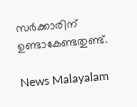സർക്കാരിന് ഉണ്ടാകേണ്ടതുണ്ട്.

News Malayalam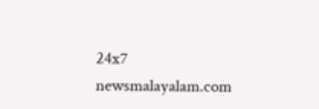24x7
newsmalayalam.com